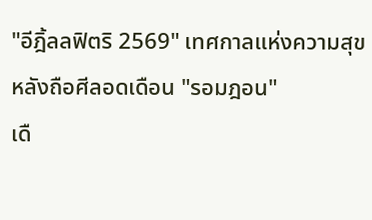"อีฎิ้ลลฟิตริ 2569" เทศกาลแห่งความสุข หลังถือศีลอดเดือน "รอมฎอน"
เดื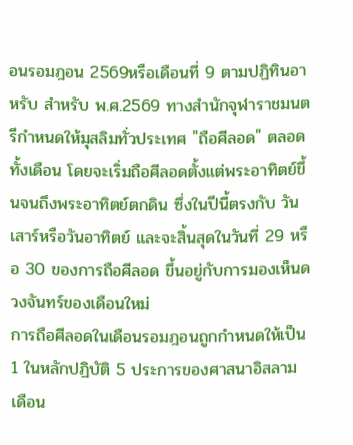อนรอมฎอน 2569หรือเดือนที่ 9 ตามปฏิทินอาหรับ สำหรับ พ.ศ.2569 ทางสำนักจุฬาราชมนตรีกำหนดให้มุสลิมทั่วประเทศ "ถือศีลอด" ตลอดทั้งเดือน โดยจะเริ่มถือศีลอดตั้งแต่พระอาทิตย์ขึ้นจนถึงพระอาทิตย์ตกดิน ซึ่งในปีนี้ตรงกับ วันเสาร์หรือวันอาทิตย์ และจะสิ้นสุดในวันที่ 29 หรือ 30 ของการถือศีลอด ขึ้นอยู่กับการมองเห็นดวงจันทร์ของเดือนใหม่
การถือศีลอดในเดือนรอมฎอนถูกกำหนดให้เป็น 1 ในหลักปฏิบัติ 5 ประการของศาสนาอิสลาม เดือน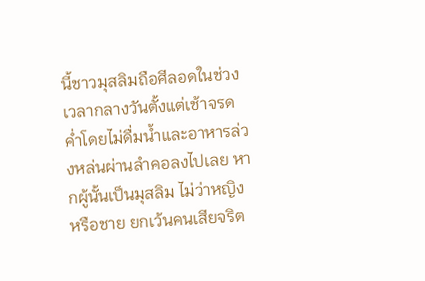นี้ชาวมุสลิมถือศีลอดในช่วงเวลากลางวันตั้งแต่เช้าจรดค่ำโดยไม่ดื่มน้ำและอาหารล่วงหล่นผ่านลำคอลงไปเลย หากผู้นั้นเป็นมุสลิม ไม่ว่าหญิงหรือชาย ยกเว้นคนเสียจริต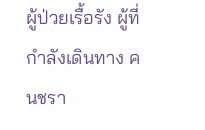ผู้ป่วยเรื้อรัง ผู้ที่กำลังเดินทาง คนชรา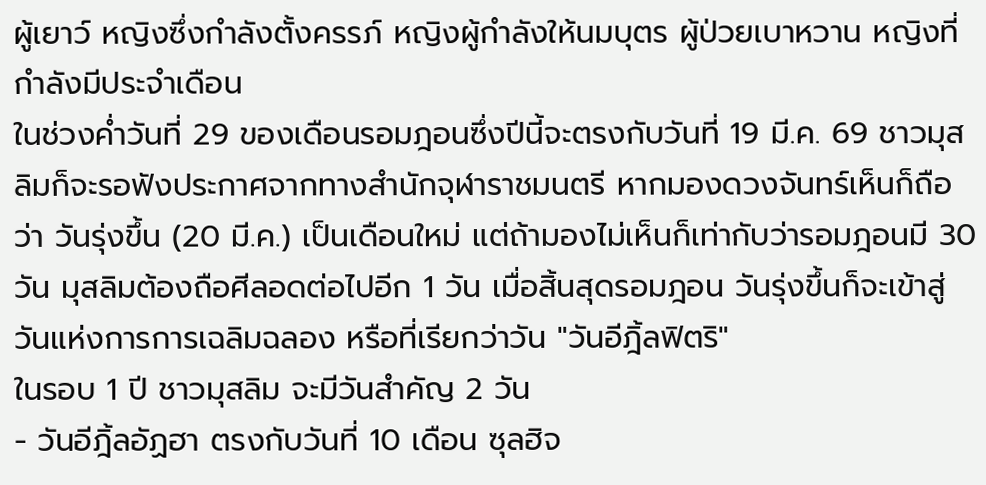ผู้เยาว์ หญิงซึ่งกำลังตั้งครรภ์ หญิงผู้กำลังให้นมบุตร ผู้ป่วยเบาหวาน หญิงที่กำลังมีประจำเดือน
ในช่วงค่ำวันที่ 29 ของเดือนรอมฎอนซึ่งปีนี้จะตรงกับวันที่ 19 มี.ค. 69 ชาวมุสลิมก็จะรอฟังประกาศจากทางสำนักจุฬาราชมนตรี หากมองดวงจันทร์เห็นก็ถือว่า วันรุ่งขึ้น (20 มี.ค.) เป็นเดือนใหม่ แต่ถ้ามองไม่เห็นก็เท่ากับว่ารอมฎอนมี 30 วัน มุสลิมต้องถือศีลอดต่อไปอีก 1 วัน เมื่อสิ้นสุดรอมฎอน วันรุ่งขึ้นก็จะเข้าสู่วันแห่งการการเฉลิมฉลอง หรือที่เรียกว่าวัน "วันอีฎิ้ลฟิตริ"
ในรอบ 1 ปี ชาวมุสลิม จะมีวันสำคัญ 2 วัน
- วันอีฎิ้ลอัฏฮา ตรงกับวันที่ 10 เดือน ซุลฮิจ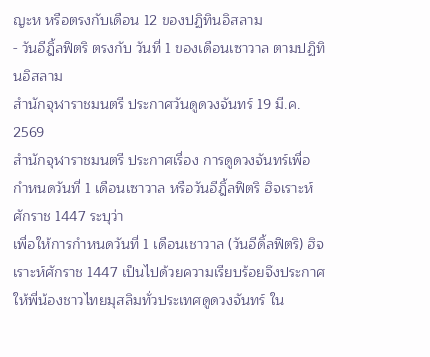ญะห หรือตรงกับเดือน 12 ของปฏิทินอิสลาม
- วันอีฎิ้ลฟิตริ ตรงกับ วันที่ 1 ของเดือนเซาวาล ตามปฏิทินอิสลาม
สำนักจุฬาราชมนตรี ประกาศวันดูดวงจันทร์ 19 มี.ค. 2569
สำนักจุฬาราชมนตรี ประกาศเรื่อง การดูดวงจันทร์เพื่อกำหนดวันที่ 1 เดือนเซาวาล หรือวันอีฎิ้ลฟิตริ ฮิจเราะห์ศักราช 1447 ระบุว่า
เพื่อให้การกำหนดวันที่ 1 เดือนเชาวาล (วันอีดิ้ลฟิตริ) ฮิจเราะห์ศักราช 1447 เป็นไปด้วยความเรียบร้อยจึงประกาศให้พี่น้องชาวไทยมุสลิมทั่วประเทศดูดวงจันทร์ ใน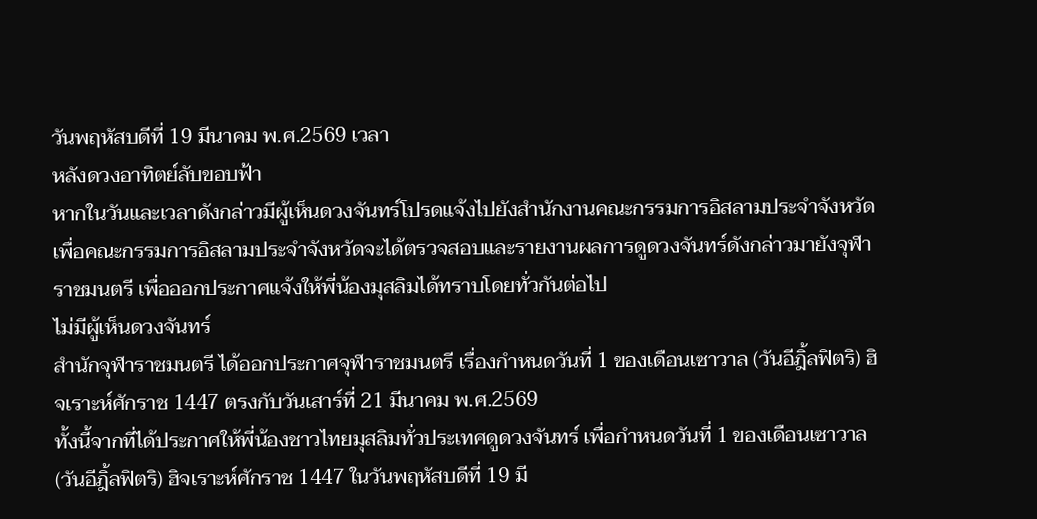วันพฤหัสบดีที่ 19 มีนาคม พ.ศ.2569 เวลา
หลังดวงอาทิตย์ลับขอบฟ้า
หากในวันและเวลาดังกล่าวมีผู้เห็นดวงจันทร์โปรดแจ้งไปยังสำนักงานคณะกรรมการอิสลามประจำจังหวัด เพื่อคณะกรรมการอิสลามประจำจังหวัดจะได้ตรวจสอบและรายงานผลการดูดวงจันทร์ดังกล่าวมายังจุฬาราชมนตรี เพื่อออกประกาศแจ้งให้พี่น้องมุสลิมได้ทราบโดยทั่วกันต่อไป
ไม่มีผู้เห็นดวงจันทร์
สำนักจุฬาราชมนตรี ได้ออกประกาศจุฬาราชมนตรี เรื่องกำหนดวันที่ 1 ของเดือนเซาวาล (วันอีฎิ้ลฟิตริ) ฮิจเราะห์ศักราช 1447 ตรงกับวันเสาร์ที่ 21 มีนาคม พ.ศ.2569
ทั้งนี้จากที่ได้ประกาศให้พี่น้องชาวไทยมุสลิมทั่วประเทศดูดวงจันทร์ เพื่อกำหนดวันที่ 1 ของเดือนเซาวาล (วันอีฎิ้ลฟิตริ) ฮิจเราะห์ศักราช 1447 ในวันพฤหัสบดีที่ 19 มี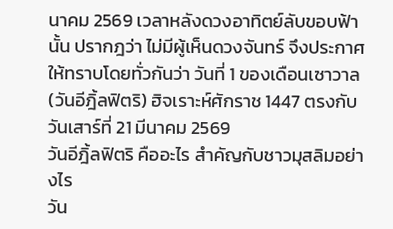นาคม 2569 เวลาหลังดวงอาทิตย์ลับขอบฟ้านั้น ปรากฎว่า ไม่มีผู้เห็นดวงจันทร์ จึงประกาศให้ทราบโดยทั่วกันว่า วันที่ 1 ของเดือนเซาวาล (วันอีฎิ้ลฟิตริ) ฮิจเราะห์ศักราช 1447 ตรงกับวันเสาร์ที่ 21 มีนาคม 2569
วันอีฎิ้ลฟิตริ คืออะไร สำคัญกับชาวมุสลิมอย่างไร
วัน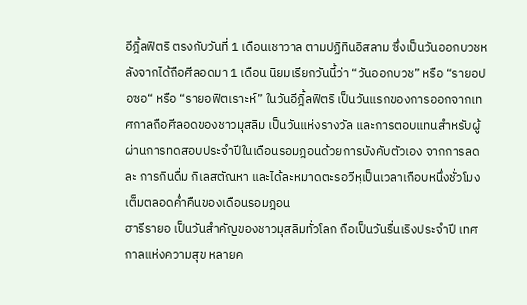อีฎิ้ลฟิตริ ตรงกับวันที่ 1 เดือนเชาวาล ตามปฏิทินอิสลาม ซึ่งเป็นวันออกบวชหลังจากได้ถือศีลอดมา 1 เดือน นิยมเรียกวันนี้ว่า “วันออกบวช” หรือ “รายอปอซอ“ หรือ “รายอฟิตเราะห์” ในวันอีฎิ้ลฟิตริ เป็นวันแรกของการออกจากเทศกาลถือศีลอดของชาวมุสลิม เป็นวันแห่งรางวัล และการตอบแทนสำหรับผู้ผ่านการทดสอบประจำปีในเดือนรอมฎอนด้วยการบังคับตัวเอง จากการลด ละ การกินดื่ม กิเลสตัณหา และได้ละหมาดตะรอวีหฺเป็นเวลาเกือบหนึ่งชั่วโมงเต็มตลอดค่ำคืนของเดือนรอมฎอน
ฮารีรายอ เป็นวันสำคัญของชาวมุสลิมทั่วโลก ถือเป็นวันรื่นเริงประจำปี เทศกาลแห่งความสุข หลายค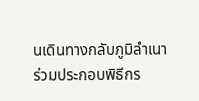นเดินทางกลับภูมิลำเนา ร่วมประกอบพิธีกร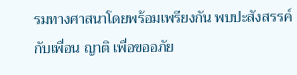รมทางศาสนาโดยพร้อมเพรียงกัน พบปะสังสรรค์กับเพื่อน ญาติ เพื่อขออภัย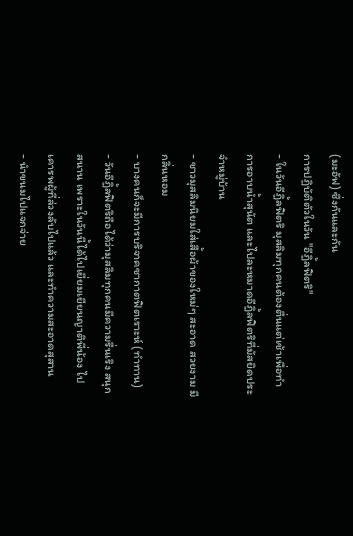(มะอัฟ) ซึ่งกันและกัน
การปฏิบัติตัวในวัน "อีฎิ้ลฟิตริ"
- ในวันอีฎิ้ลฟิตริ มุสลิมทุกคนต้องตื่นแต่เช้าเพื่อทำการอาบน้ำสุนัต และไปละหมาดอีฎิ้ลฟิตริที่มัสยิดประจำหมู่บ้าน
- ชาวมุสลิมนิยมใส่เสื้อผ้าของใหม่ๆ สะอาด สวยงาม มีกลิ่นหอม
- บางคนก็จะมีการบริจาคซากาตฟิตเราะห์ (ทำทาน)
- วันอีฎิ้ลฟิตริถือได้ว่ามุสลิมทุกคนมีความรื่นเริง สนุกสนาน เพราะในวันนี้ได้ไปเยี่ยมเยียนญาติพี่น้อง ไปเคารพผู้ที่ล่วงลับไปแล้ว และทำความสะอาดสุสาน
- นำขนมไปแจกจ่าย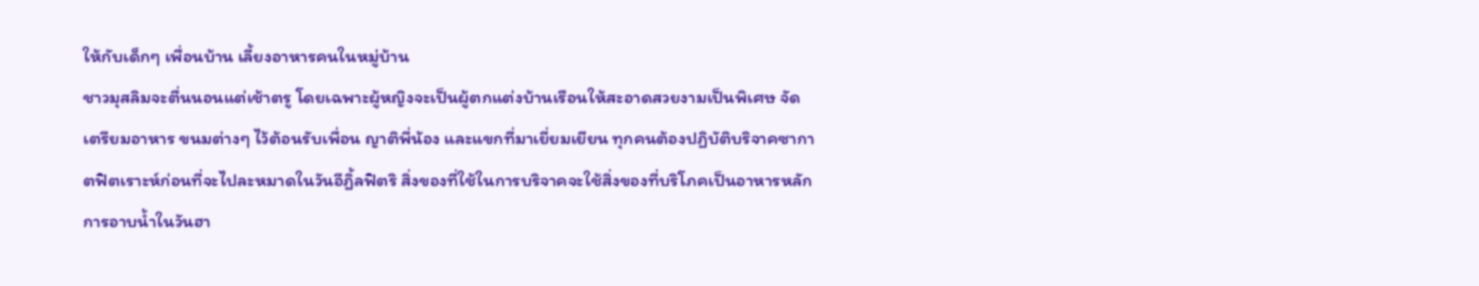ให้กับเด็กๆ เพื่อนบ้าน เลี้ยงอาหารคนในหมู่บ้าน
ชาวมุสลิมจะตื่นนอนแต่เช้าตรู โดยเฉพาะผู้หญิงจะเป็นผู้ตกแต่งบ้านเรือนให้สะอาดสวยงามเป็นพิเศษ จัดเตรียมอาหาร ขนมต่างๆ ไว้ต้อนรับเพื่อน ญาติพี่น้อง และแขกที่มาเยี่ยมเยียน ทุกคนต้องปฏิบัติบริจาคซากาตฟิตเราะห์ก่อนที่จะไปละหมาดในวันอีฎิ้ลฟิตริ สิ่งของที่ใช้ในการบริจาคจะใช้สิ่งของที่บริโภคเป็นอาหารหลัก
การอาบน้ำในวันฮา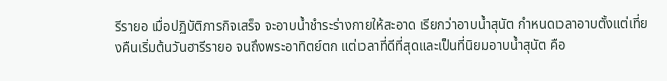รีรายอ เมื่อปฏิบัติภารกิจเสร็จ จะอาบน้ำชำระร่างกายให้สะอาด เรียกว่าอาบน้ำสุนัต กำหนดเวลาอาบตั้งแต่เที่ยงคืนเริ่มต้นวันฮารีรายอ จนถึงพระอาทิตย์ตก แต่เวลาที่ดีที่สุดและเป็นที่นิยมอาบน้ำสุนัต คือ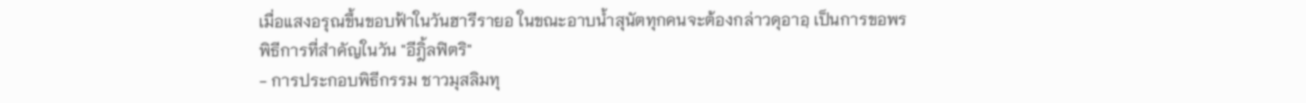เมื่อแสงอรุณขึ้นขอบฟ้าในวันฮารีรายอ ในขณะอาบน้ำสุนัตทุกคนจะต้องกล่าวดุอาอฺ เป็นการขอพร
พิธีการที่สำคัญในวัน "อีฎิ้ลฟิตริ"
- การประกอบพิธีกรรม ชาวมุสลิมทุ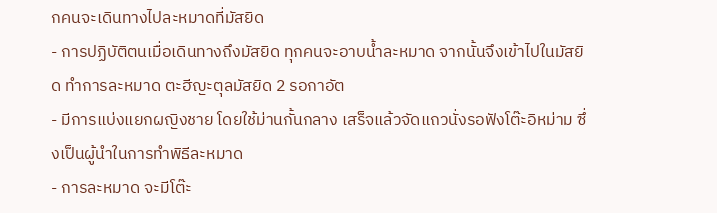กคนจะเดินทางไปละหมาดที่มัสยิด
- การปฏิบัติตนเมื่อเดินทางถึงมัสยิด ทุกคนจะอาบน้ำละหมาด จากนั้นจึงเข้าไปในมัสยิด ทำการละหมาด ตะฮีญะตุลมัสยิด 2 รอกาอัต
- มีการแบ่งแยกผญิงชาย โดยใช้ม่านกั้นกลาง เสร็จแล้วจัดแถวนั่งรอฟังโต๊ะอิหม่าม ซึ่งเป็นผู้นำในการทำพิธีละหมาด
- การละหมาด จะมีโต๊ะ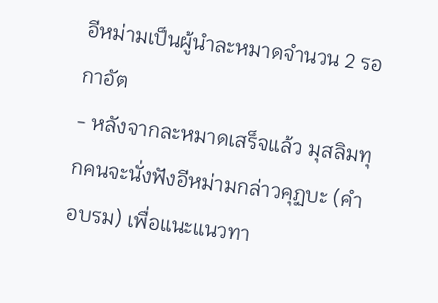อีหม่ามเป็นผู้นำละหมาดจำนวน 2 รอกาอัต
- หลังจากละหมาดเสร็จแล้ว มุสลิมทุกคนจะนั่งฟังอีหม่ามกล่าวคุฏบะ (คำอบรม) เพื่อแนะแนวทา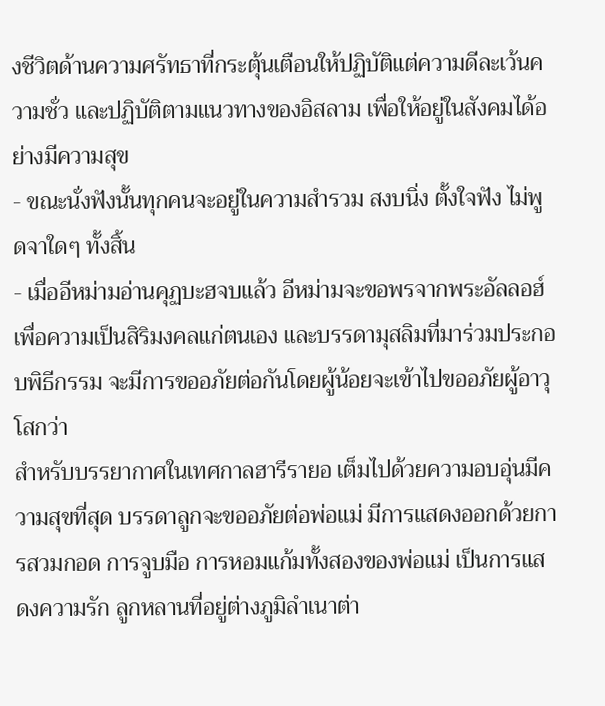งชีวิตด้านความศรัทธาที่กระตุ้นเตือนให้ปฏิบัติแต่ความดีละเว้นความชั่ว และปฏิบัติตามแนวทางของอิสลาม เพื่อให้อยู่ในสังคมได้อย่างมีความสุข
- ขณะนั่งฟังนั้นทุกคนจะอยู่ในความสำรวม สงบนิ่ง ตั้งใจฟัง ไม่พูดจาใดๆ ทั้งสิ้น
- เมื่ออีหม่ามอ่านคุฏบะฮจบแล้ว อีหม่ามจะขอพรจากพระอัลลอฮ์เพื่อความเป็นสิริมงคลแก่ตนเอง และบรรดามุสลิมที่มาร่วมประกอบพิธีกรรม จะมีการขออภัยต่อกันโดยผู้น้อยจะเข้าไปขออภัยผู้อาวุโสกว่า
สำหรับบรรยากาศในเทศกาลฮารีรายอ เต็มไปด้วยความอบอุ่นมีความสุขที่สุด บรรดาลูกจะขออภัยต่อพ่อแม่ มีการแสดงออกด้วยการสวมกอด การจูบมือ การหอมแก้มทั้งสองของพ่อแม่ เป็นการแสดงความรัก ลูกหลานที่อยู่ต่างภูมิลำเนาต่า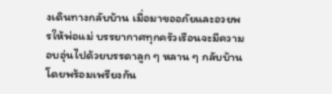งเดินทางกลับบ้าน เมื่อมาขออภัยและอวยพรให้พ่อแม่ บรรยากาศทุกครัวเรือนจะมีความอบอุ่นไปด้วยบรรดาลูก ๆ หลาน ๆ กลับบ้านโดยพร้อมเพรียงกัน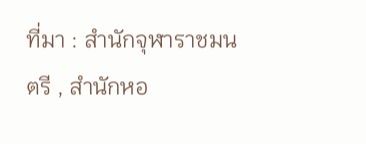ที่มา : สำนักจุฬาราชมนตรี , สำนักหอ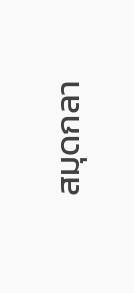สมุดกลา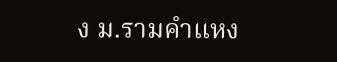ง ม.รามคำแหง